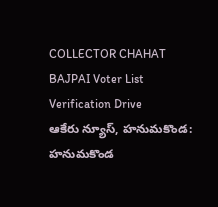COLLECTOR CHAHAT BAJPAI Voter List Verification Drive
ఆకేరు న్యూస్, హనుమకొండ:
హనుమకొండ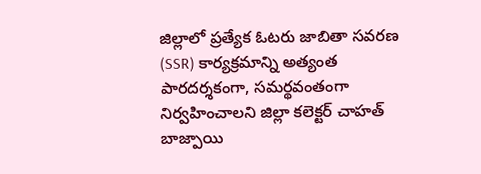జిల్లాలో ప్రత్యేక ఓటరు జాబితా సవరణ (SSR) కార్యక్రమాన్ని అత్యంత పారదర్శకంగా, సమర్థవంతంగా నిర్వహించాలని జిల్లా కలెక్టర్ చాహత్ బాజ్పాయి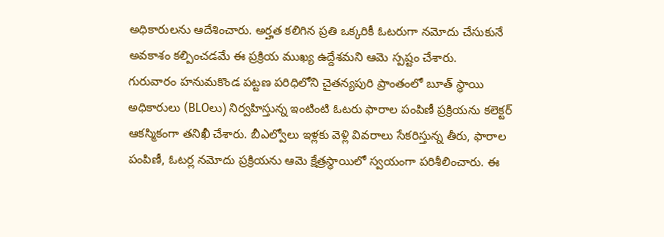అధికారులను ఆదేశించారు. అర్హత కలిగిన ప్రతి ఒక్కరికీ ఓటరుగా నమోదు చేసుకునే అవకాశం కల్పించడమే ఈ ప్రక్రియ ముఖ్య ఉద్దేశమని ఆమె స్పష్టం చేశారు.
గురువారం హనుమకొండ పట్టణ పరిధిలోని చైతన్యపురి ప్రాంతంలో బూత్ స్థాయి అధికారులు (BLOలు) నిర్వహిస్తున్న ఇంటింటి ఓటరు ఫారాల పంపిణీ ప్రక్రియను కలెక్టర్ ఆకస్మికంగా తనిఖీ చేశారు. బీఎల్వోలు ఇళ్లకు వెళ్లి వివరాలు సేకరిస్తున్న తీరు, ఫారాల పంపిణీ, ఓటర్ల నమోదు ప్రక్రియను ఆమె క్షేత్రస్థాయిలో స్వయంగా పరిశీలించారు. ఈ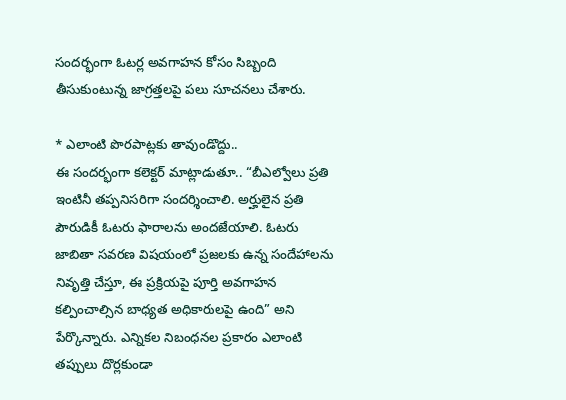సందర్భంగా ఓటర్ల అవగాహన కోసం సిబ్బంది తీసుకుంటున్న జాగ్రత్తలపై పలు సూచనలు చేశారు.

* ఎలాంటి పొరపాట్లకు తావుండొద్దు..
ఈ సందర్భంగా కలెక్టర్ మాట్లాడుతూ.. “బీఎల్వోలు ప్రతి ఇంటినీ తప్పనిసరిగా సందర్శించాలి. అర్హులైన ప్రతి పౌరుడికీ ఓటరు ఫారాలను అందజేయాలి. ఓటరు జాబితా సవరణ విషయంలో ప్రజలకు ఉన్న సందేహాలను నివృత్తి చేస్తూ, ఈ ప్రక్రియపై పూర్తి అవగాహన కల్పించాల్సిన బాధ్యత అధికారులపై ఉంది” అని పేర్కొన్నారు. ఎన్నికల నిబంధనల ప్రకారం ఎలాంటి తప్పులు దొర్లకుండా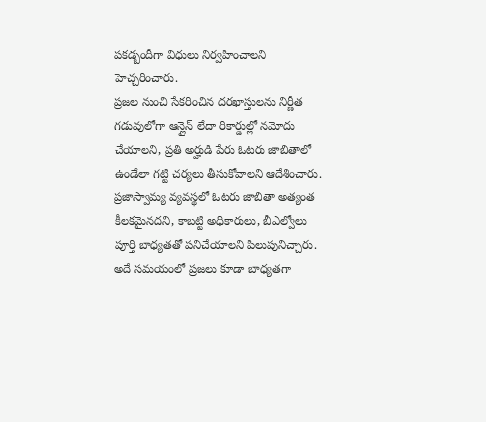పకడ్బందీగా విధులు నిర్వహించాలని హెచ్చరించారు.
ప్రజల నుంచి సేకరించిన దరఖాస్తులను నిర్ణీత గడువులోగా ఆన్లైన్ లేదా రికార్డుల్లో నమోదు చేయాలని, ప్రతి అర్హుడి పేరు ఓటరు జాబితాలో ఉండేలా గట్టి చర్యలు తీసుకోవాలని ఆదేశించారు. ప్రజాస్వామ్య వ్యవస్థలో ఓటరు జాబితా అత్యంత కీలకమైనదని, కాబట్టి అధికారులు, బీఎల్వోలు పూర్తి బాధ్యతతో పనిచేయాలని పిలుపునిచ్చారు. అదే సమయంలో ప్రజలు కూడా బాధ్యతగా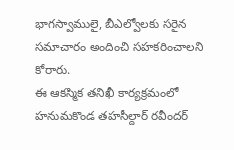భాగస్వాములై, బీఎల్వోలకు సరైన సమాచారం అందించి సహకరించాలని కోరారు.
ఈ ఆకస్మిక తనిఖీ కార్యక్రమంలో హనుమకొండ తహసీల్దార్ రవీందర్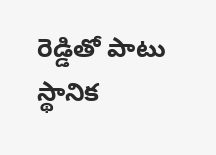రెడ్డితో పాటు స్థానిక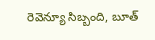రెవెన్యూ సిబ్బంది, బూత్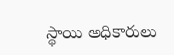స్థాయి అధికారులు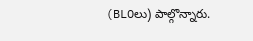(BLOలు) పాల్గొన్నారు.